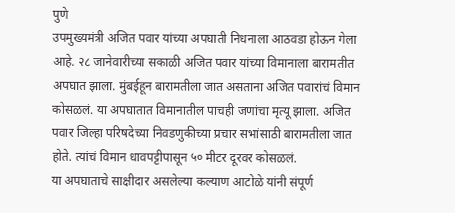पुणे
उपमुख्यमंत्री अजित पवार यांच्या अपघाती निधनाला आठवडा होऊन गेला आहे. २८ जानेवारीच्या सकाळी अजित पवार यांच्या विमानाला बारामतीत अपघात झाला. मुंबईहून बारामतीला जात असताना अजित पवारांचं विमान कोसळलं. या अपघातात विमानातील पाचही जणांचा मृत्यू झाला. अजित पवार जिल्हा परिषदेच्या निवडणुकीच्या प्रचार सभांसाठी बारामतीला जात होते. त्यांचं विमान धावपट्टीपासून ५० मीटर दूरवर कोसळलं.
या अपघाताचे साक्षीदार असलेल्या कल्याण आटोळे यांनी संपूर्ण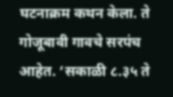घटनाक्रम कथन केला. ते गोजूबावी गावचे सरपंच आहेत. ‘सकाळी ८.३५ ते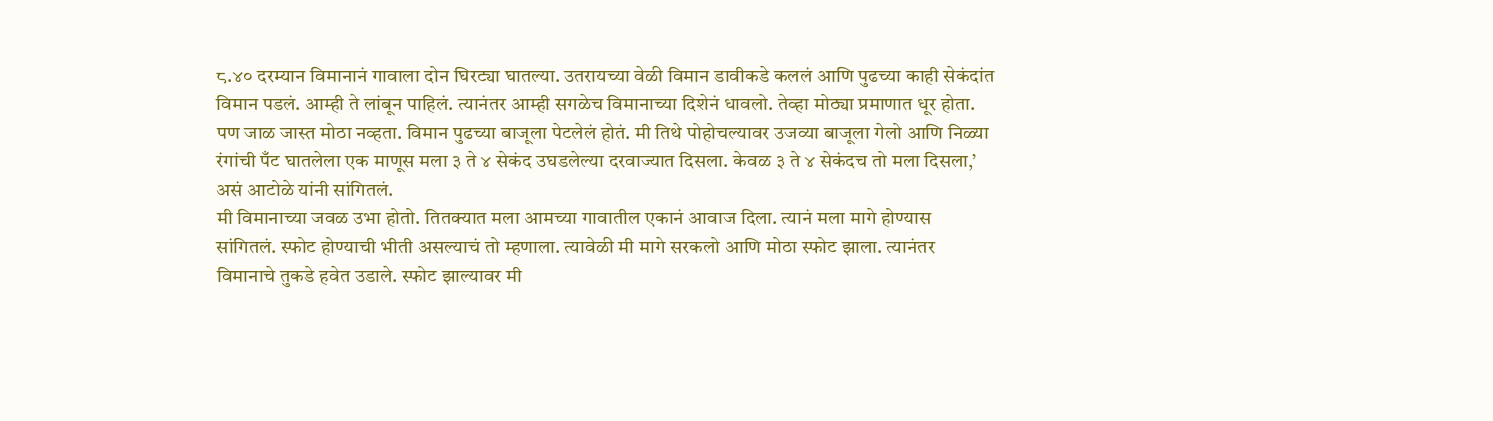८.४० दरम्यान विमानानं गावाला दोन घिरट्या घातल्या. उतरायच्या वेळी विमान डावीकडे कललं आणि पुढच्या काही सेकंदांत विमान पडलं. आम्ही ते लांबून पाहिलं. त्यानंतर आम्ही सगळेच विमानाच्या दिशेनं धावलो. तेव्हा मोठ्या प्रमाणात धूर होता. पण जाळ जास्त मोठा नव्हता. विमान पुढच्या बाजूला पेटलेलं होतं. मी तिथे पोहोचल्यावर उजव्या बाजूला गेलो आणि निळ्या रंगांची पँट घातलेला एक माणूस मला ३ ते ४ सेकंद उघडलेल्या दरवाज्यात दिसला. केवळ ३ ते ४ सेकंदच तो मला दिसला,’ असं आटोळे यांनी सांगितलं.
मी विमानाच्या जवळ उभा होतो. तितक्यात मला आमच्या गावातील एकानं आवाज दिला. त्यानं मला मागे होण्यास सांगितलं. स्फोट होण्याची भीती असल्याचं तो म्हणाला. त्यावेळी मी मागे सरकलो आणि मोठा स्फोट झाला. त्यानंतर विमानाचे तुकडे हवेत उडाले. स्फोट झाल्यावर मी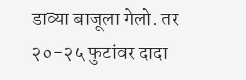डाव्या बाजूला गेलो. तर २०-२५ फुटांवर दादा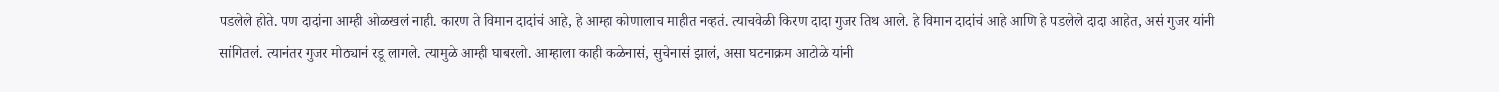पडलेले होते. पण दादांना आम्ही ओळखलं नाही. कारण ते विमान दादांचं आहे, हे आम्हा कोणालाच माहीत नव्हतं. त्याचवेळी किरण दादा गुजर तिथ आले. हे विमान दादांचं आहे आणि हे पडलेले दादा आहेत, असं गुजर यांनी सांगितलं. त्यानंतर गुजर मोठ्यानं रडू लागले. त्यामुळे आम्ही घाबरलो. आम्हाला काही कळेनासं, सुचेनासं झालं, असा घटनाक्रम आटोळे यांनी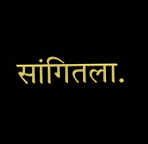सांगितला.